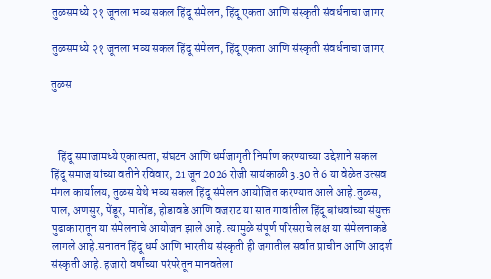तुळसमध्ये २१ जूनला भव्य सकल हिंदू संमेलन, हिंदू एकता आणि संस्कृती संवर्धनाचा जागर

तुळसमध्ये २१ जूनला भव्य सकल हिंदू संमेलन, हिंदू एकता आणि संस्कृती संवर्धनाचा जागर

तुळस



   हिंदू समाजामध्ये एकात्मता, संघटन आणि धर्मजागृती निर्माण करण्याच्या उद्देशाने सकल हिंदू समाज यांच्या वतीने रविवार, 21 जून 2026 रोजी सायंकाळी 3.30 ते 6 या वेळेत उत्सव मंगल कार्यालय, तुळस येथे भव्य सकल हिंदू संमेलन आयोजित करण्यात आले आहे.तुळस, पाल, अणसुर, पेंडूर, मातोंड, होडावडे आणि वजराट या सात गावांतील हिंदू बांधवांच्या संयुक्त पुढाकारातून या संमेलनाचे आयोजन झाले आहे. त्यामुळे संपूर्ण परिसराचे लक्ष या संमेलनाकडे लागले आहे.सनातन हिंदू धर्म आणि भारतीय संस्कृती ही जगातील सर्वात प्राचीन आणि आदर्श संस्कृती आहे. हजारो वर्षांच्या परंपरेतून मानवतेला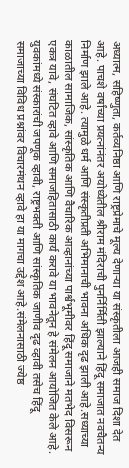अध्यात्म, सहिष्णुता, कर्तव्यनिष्ठा आणि राष्ट्रप्रेमाचे मूल्य देणाऱ्या या संस्कृतीला आजही समाज दिशा देत आहे. पाचशे वर्षांच्या प्रयत्नांनंतर अयोध्येतील श्रीराम मंदिराची पुनर्निर्मिती झाल्याने हिंदू समाजात नवचैतन्य निर्माण झाले आहे. त्यामुळे धर्म आणि संस्कृतीप्रती अभिमानाची भावना अधिक दृढ झाली आहे.सध्याच्या काळातील सामाजिक, सांस्कृतिक आणि वैचारिक आव्हानांच्या पार्श्वभूमीवर हिंदू समाजाने मतभेद विसरून एकत्र यावे, संघटित व्हावे आणि समाजहितासाठी कार्य करावे या भावनेतून हे संमेलन आयोजित केले आहे. युवकांमध्ये संस्कारांची जपणूक व्हावी, राष्ट्रभक्ती आणि सांस्कृतिक जाणीव दृढ व्हावी तसेच हिंदू समाजाच्या विविध प्रश्नांवर विचारमंथन व्हावे हा या मागचा उद्देश आहे.संमेलनासाठी ज्येष्ठ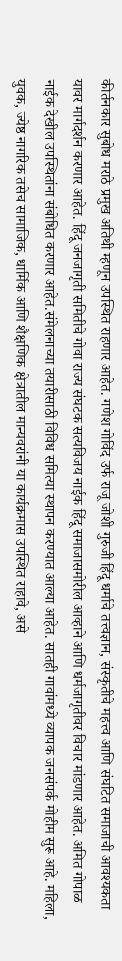कीर्तनकार सुबोध मराठे प्रमुख अतिथी म्हणून उपस्थित राहणार आहेत. गणेश गोविंद उर्फ राजू जोशी गुरुजी हिंदू धर्माचे तत्त्वज्ञान, संस्कृतीचे महत्त्व आणि संघटित समाजाची आवश्यकता यावर मार्गदर्शन करणार आहेत. हिंदू जनजागृती समितीचे गोवा राज्य संघटक सत्यविजय नाईक हिंदू समाजासमोरील आव्हाने आणि धर्मजागृतीवर विचार मांडणार आहेत. अमित गोपाळ नाईक देखील उपस्थितांना संबोधित करणार आहेत.संमेलनाच्या तयारीसाठी विविध समित्या स्थापन करण्यात आल्या आहेत. सातही गावांमध्ये व्यापक जनसंपर्क मोहीम सुरू आहे. महिला, युवक, ज्येष्ठ नागरिक तसेच सामाजिक, धार्मिक आणि शैक्षणिक क्षेत्रातील मान्यवरांनी या कार्यक्रमास उपस्थित राहावे, असे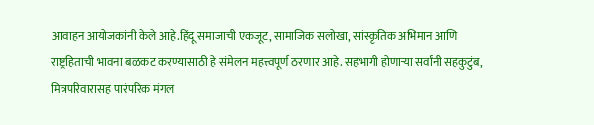आवाहन आयोजकांनी केले आहे.हिंदू समाजाची एकजूट, सामाजिक सलोखा, सांस्कृतिक अभिमान आणि राष्ट्रहिताची भावना बळकट करण्यासाठी हे संमेलन महत्त्वपूर्ण ठरणार आहे. सहभागी होणाऱ्या सर्वांनी सहकुटुंब, मित्रपरिवारासह पारंपरिक मंगल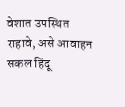वेशात उपस्थित राहावे, असे आवाहन सकल हिंदू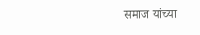समाज यांच्या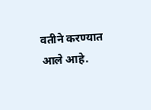वतीने करण्यात आले आहे.